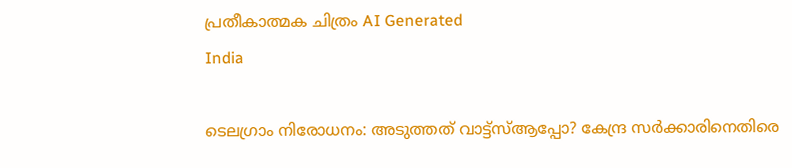പ്രതീകാത്മക ചിത്രം AI Generated
India

ടെലഗ്രാം നിരോധനം: അടുത്തത് വാട്ട്‌സ്ആപ്പോ? കേന്ദ്ര സര്‍ക്കാരിനെതിരെ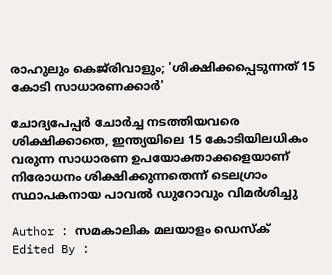രാഹുലും കെജ്‌രിവാളും; 'ശിക്ഷിക്കപ്പെടുന്നത് 15 കോടി സാധാരണക്കാർ'

ചോദ്യപേപ്പര്‍ ചോര്‍ച്ച നടത്തിയവരെ ശിക്ഷിക്കാതെ, ഇന്ത്യയിലെ 15 കോടിയിലധികം വരുന്ന സാധാരണ ഉപയോക്താക്കളെയാണ് നിരോധനം ശിക്ഷിക്കുന്നതെന്ന് ടെലഗ്രാം സ്ഥാപകനായ പാവല്‍ ഡുറോവും വിമര്‍ശിച്ചു

Author : സമകാലിക മലയാളം ഡെസ്ക്
Edited By :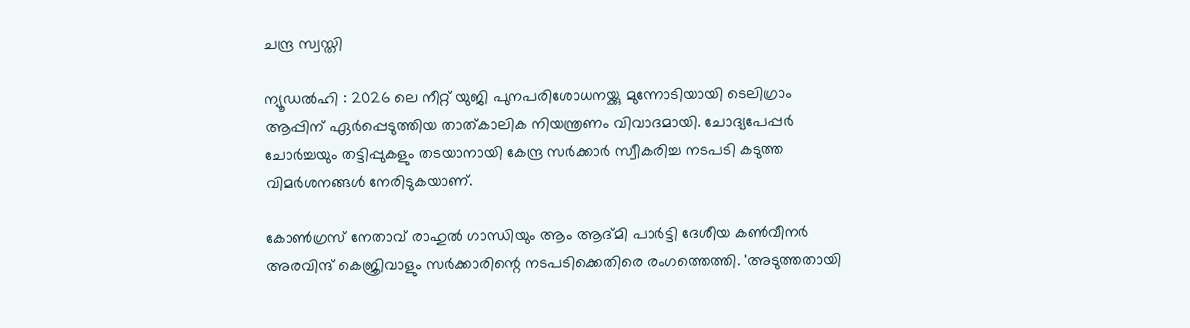ചന്ദ്ര സ്വസ്തി

ന്യൂഡല്‍ഹി : 2026 ലെ നീറ്റ് യുജി പുനപരിശോധനയ്ക്കു മുന്നോടിയായി ടെലിഗ്രാം ആപ്പിന് ഏര്‍പ്പെടുത്തിയ താത്കാലിക നിയന്ത്രണം വിവാദമായി. ചോദ്യപേപ്പര്‍ ചോര്‍ച്ചയും തട്ടിപ്പുകളും തടയാനായി കേന്ദ്ര സര്‍ക്കാര്‍ സ്വീകരിച്ച നടപടി കടുത്ത വിമര്‍ശനങ്ങള്‍ നേരിടുകയാണ്.

കോണ്‍ഗ്രസ് നേതാവ് രാഹുല്‍ ഗാന്ധിയും ആം ആദ്മി പാര്‍ട്ടി ദേശീയ കണ്‍വീനര്‍ അരവിന്ദ് കെജ്രിവാളും സര്‍ക്കാരിന്റെ നടപടിക്കെതിരെ രംഗത്തെത്തി. 'അടുത്തതായി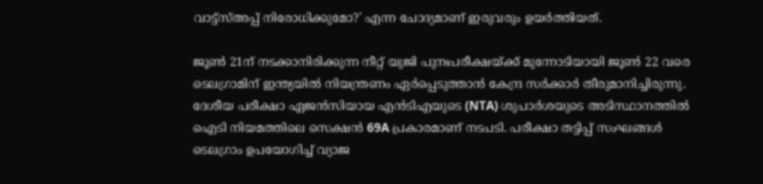വാട്ട്‌സ്അപ്പ് നിരോധിക്കുമോ?' എന്ന ചോദ്യമാണ് ഇരുവരും ഉയര്‍ത്തിയത്.

ജൂണ്‍ 21ന് നടക്കാനിരിക്കുന്ന നീറ്റ് യുജി പുനഃപരീക്ഷയ്ക്ക് മുന്നോടിയായി ജൂണ്‍ 22 വരെ ടെലഗ്രാമിന് ഇന്ത്യയില്‍ നിയന്ത്രണം ഏര്‍പ്പെടുത്താന്‍ കേന്ദ്ര സര്‍ക്കാര്‍ തീരുമാനിച്ചിരുന്നു. ദേശീയ പരീക്ഷാ ഏജന്‍സിയായ എന്‍ടിഎയുടെ (NTA) ശുപാര്‍ശയുടെ അടിസ്ഥാനത്തില്‍ ഐടി നിയമത്തിലെ സെക്ഷന്‍ 69A പ്രകാരമാണ് നടപടി. പരീക്ഷാ തട്ടിപ്പ് സംഘങ്ങള്‍ ടെലഗ്രാം ഉപയോഗിച്ച് വ്യാജ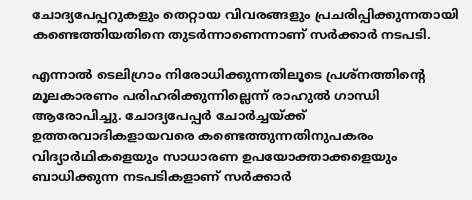ചോദ്യപേപ്പറുകളും തെറ്റായ വിവരങ്ങളും പ്രചരിപ്പിക്കുന്നതായി കണ്ടെത്തിയതിനെ തുടര്‍ന്നാണെന്നാണ് സര്‍ക്കാര്‍ നടപടി.

എന്നാല്‍ ടെലിഗ്രാം നിരോധിക്കുന്നതിലൂടെ പ്രശ്‌നത്തിന്റെ മൂലകാരണം പരിഹരിക്കുന്നില്ലെന്ന് രാഹുല്‍ ഗാന്ധി ആരോപിച്ചു. ചോദ്യപേപ്പര്‍ ചോര്‍ച്ചയ്ക്ക് ഉത്തരവാദികളായവരെ കണ്ടെത്തുന്നതിനുപകരം വിദ്യാര്‍ഥികളെയും സാധാരണ ഉപയോക്താക്കളെയും ബാധിക്കുന്ന നടപടികളാണ് സര്‍ക്കാര്‍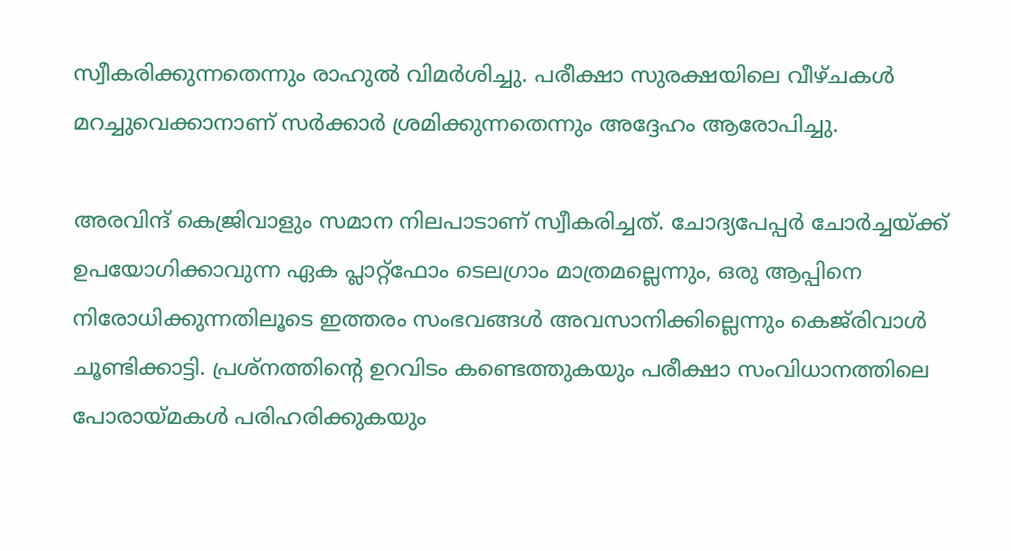സ്വീകരിക്കുന്നതെന്നും രാഹുല്‍ വിമര്‍ശിച്ചു. പരീക്ഷാ സുരക്ഷയിലെ വീഴ്ചകള്‍ മറച്ചുവെക്കാനാണ് സര്‍ക്കാര്‍ ശ്രമിക്കുന്നതെന്നും അദ്ദേഹം ആരോപിച്ചു.

അരവിന്ദ് കെജ്രിവാളും സമാന നിലപാടാണ് സ്വീകരിച്ചത്. ചോദ്യപേപ്പര്‍ ചോര്‍ച്ചയ്ക്ക് ഉപയോഗിക്കാവുന്ന ഏക പ്ലാറ്റ്ഫോം ടെലഗ്രാം മാത്രമല്ലെന്നും, ഒരു ആപ്പിനെ നിരോധിക്കുന്നതിലൂടെ ഇത്തരം സംഭവങ്ങള്‍ അവസാനിക്കില്ലെന്നും കെജ്‌രിവാള്‍ ചൂണ്ടിക്കാട്ടി. പ്രശ്‌നത്തിന്റെ ഉറവിടം കണ്ടെത്തുകയും പരീക്ഷാ സംവിധാനത്തിലെ പോരായ്മകള്‍ പരിഹരിക്കുകയും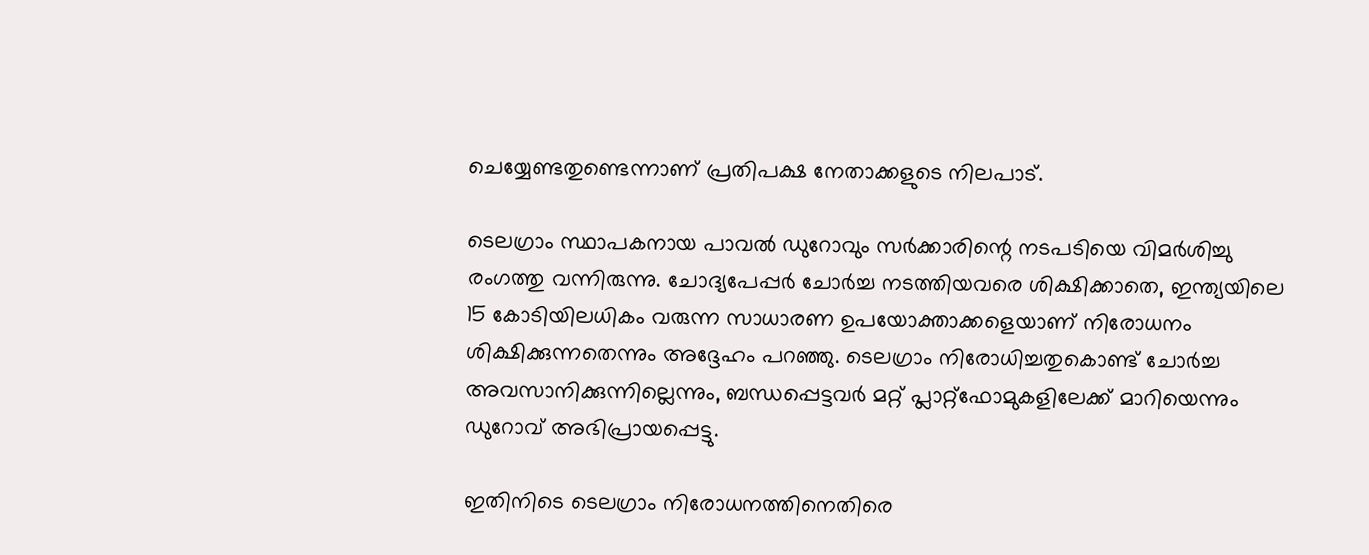ചെയ്യേണ്ടതുണ്ടെന്നാണ് പ്രതിപക്ഷ നേതാക്കളുടെ നിലപാട്.

ടെലഗ്രാം സ്ഥാപകനായ പാവല്‍ ഡുറോവും സര്‍ക്കാരിന്റെ നടപടിയെ വിമര്‍ശിച്ചു രംഗത്തു വന്നിരുന്നു. ചോദ്യപേപ്പര്‍ ചോര്‍ച്ച നടത്തിയവരെ ശിക്ഷിക്കാതെ, ഇന്ത്യയിലെ 15 കോടിയിലധികം വരുന്ന സാധാരണ ഉപയോക്താക്കളെയാണ് നിരോധനം ശിക്ഷിക്കുന്നതെന്നും അദ്ദേഹം പറഞ്ഞു. ടെലഗ്രാം നിരോധിച്ചതുകൊണ്ട് ചോര്‍ച്ച അവസാനിക്കുന്നില്ലെന്നും, ബന്ധപ്പെട്ടവര്‍ മറ്റ് പ്ലാറ്റ്ഫോമുകളിലേക്ക് മാറിയെന്നും ഡുറോവ് അഭിപ്രായപ്പെട്ടു.

ഇതിനിടെ ടെലഗ്രാം നിരോധനത്തിനെതിരെ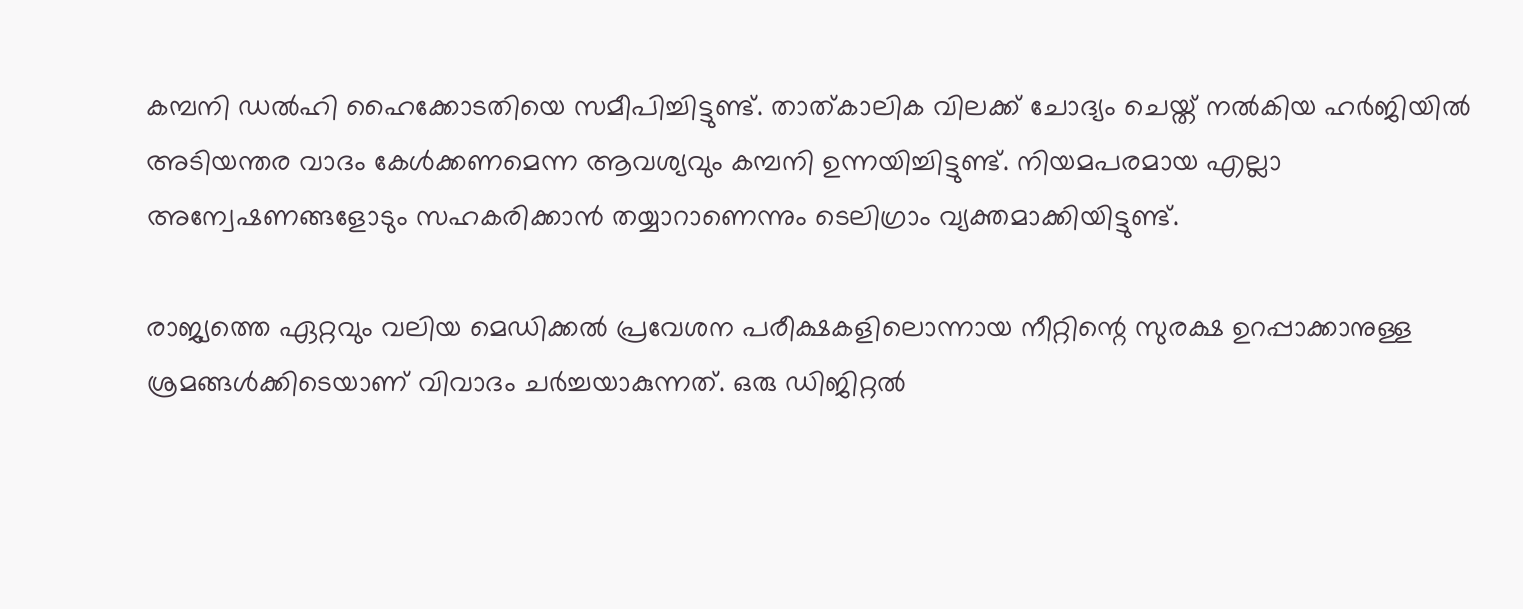കമ്പനി ഡല്‍ഹി ഹൈക്കോടതിയെ സമീപിച്ചിട്ടുണ്ട്. താത്കാലിക വിലക്ക് ചോദ്യം ചെയ്ത് നല്‍കിയ ഹര്‍ജിയില്‍ അടിയന്തര വാദം കേള്‍ക്കണമെന്ന ആവശ്യവും കമ്പനി ഉന്നയിച്ചിട്ടുണ്ട്. നിയമപരമായ എല്ലാ അന്വേഷണങ്ങളോടും സഹകരിക്കാന്‍ തയ്യാറാണെന്നും ടെലിഗ്രാം വ്യക്തമാക്കിയിട്ടുണ്ട്.

രാജ്യത്തെ ഏറ്റവും വലിയ മെഡിക്കല്‍ പ്രവേശന പരീക്ഷകളിലൊന്നായ നീറ്റിന്റെ സുരക്ഷ ഉറപ്പാക്കാനുള്ള ശ്രമങ്ങള്‍ക്കിടെയാണ് വിവാദം ചര്‍ച്ചയാകുന്നത്. ഒരു ഡിജിറ്റല്‍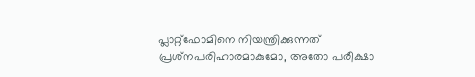പ്ലാറ്റ്ഫോമിനെ നിയന്ത്രിക്കുന്നത് പ്രശ്‌നപരിഹാരമാകുമോ, അതോ പരീക്ഷാ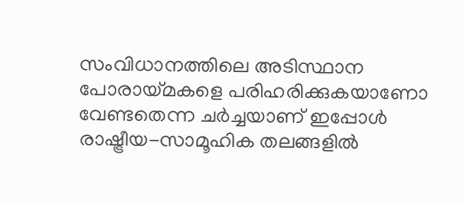സംവിധാനത്തിലെ അടിസ്ഥാന പോരായ്മകളെ പരിഹരിക്കുകയാണോ വേണ്ടതെന്ന ചര്‍ച്ചയാണ് ഇപ്പോള്‍ രാഷ്ട്രീയ-സാമൂഹിക തലങ്ങളില്‍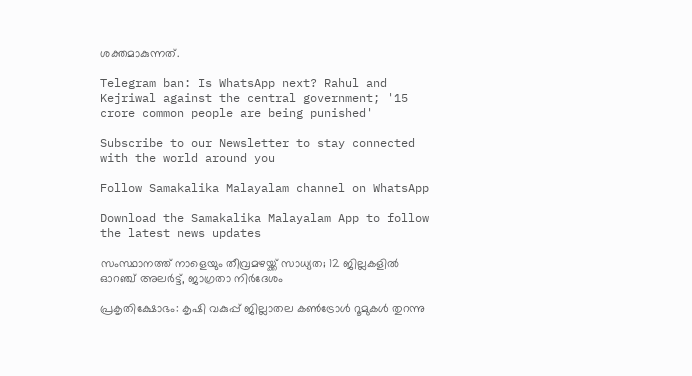ശക്തമാകുന്നത്.

Telegram ban: Is WhatsApp next? Rahul and Kejriwal against the central government; '15 crore common people are being punished'

Subscribe to our Newsletter to stay connected with the world around you

Follow Samakalika Malayalam channel on WhatsApp

Download the Samakalika Malayalam App to follow the latest news updates

സംസ്ഥാനത്ത് നാളെയും തീവ്രമഴയ്ക്ക് സാധ്യത; 12 ജില്ലകളില്‍ ഓറഞ്ച് അലര്‍ട്ട്, ജാഗ്രതാ നിര്‍ദേശം

പ്രകൃതിക്ഷോഭം: കൃഷി വകുപ്പ് ജില്ലാതല കൺട്രോൾ റൂമുകൾ തുറന്നു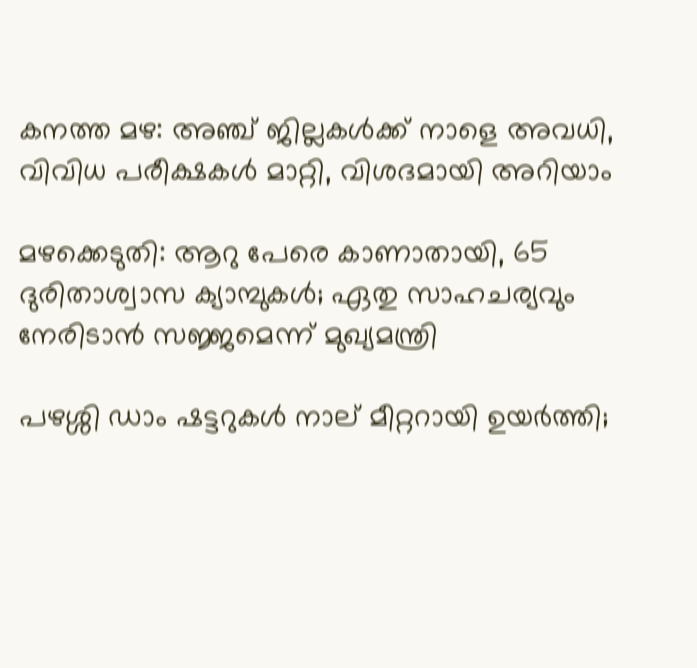കനത്ത മഴ: അഞ്ച് ജില്ലകൾക്ക് നാളെ അവധി, വിവിധ പരീക്ഷകൾ മാറ്റി, വിശദമായി അറിയാം

മഴക്കെടുതി: ആറു പേരെ കാണാതായി, 65 ദുരിതാശ്വാസ ക്യാമ്പുകള്‍; ഏതു സാഹചര്യവും നേരിടാൻ സജ്ജമെന്ന് മുഖ്യമന്ത്രി

പഴശ്ശി ഡാം ഷട്ടറുകള്‍ നാല് മീറ്ററായി ഉയര്‍ത്തി;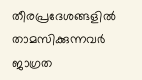തീരപ്രദേശങ്ങളില്‍ താമസിക്കുന്നവര്‍ ജാഗ്രത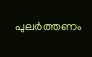പുലർത്തണം